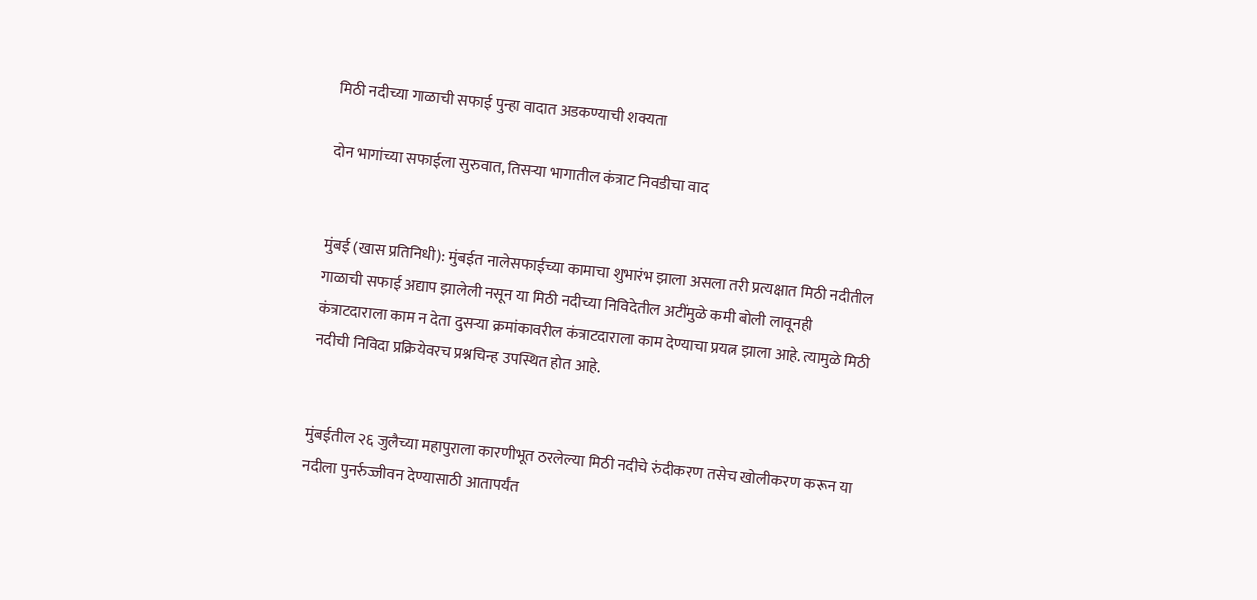मिठी नदीच्या गाळाची सफाई पुन्हा वादात अडकण्याची शक्यता

दोन भागांच्या सफाईला सुरुवात, तिसऱ्या भागातील कंत्राट निवडीचा वाद


मुंबई (खास प्रतिनिधी): मुंबईत नालेसफाईच्या कामाचा शुभारंभ झाला असला तरी प्रत्यक्षात मिठी नदीतील गाळाची सफाई अद्याप झालेली नसून या मिठी नदीच्या निविदेतील अटींमुळे कमी बोली लावूनही कंत्राटदाराला काम न देता दुसऱ्या क्रमांकावरील कंत्राटदाराला काम देण्याचा प्रयत्न झाला आहे. त्यामुळे मिठी नदीची निविदा प्रक्रियेवरच प्रश्नचिन्ह उपस्थित होत आहे.


मुंबईतील २६ जुलैच्या महापुराला कारणीभूत ठरलेल्या मिठी नदीचे रुंदीकरण तसेच खोलीकरण करून या नदीला पुनर्रुज्जीवन देण्यासाठी आतापर्यंत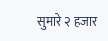सुमारे २ हजार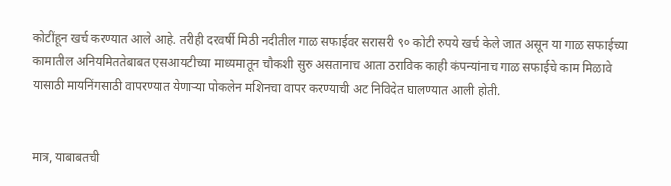कोटींहून खर्च करण्यात आले आहे. तरीही दरवर्षी मिठी नदीतील गाळ सफाईवर सरासरी ९० कोटी रुपये खर्च केले जात असून या गाळ सफाईच्या कामातील अनियमिततेबाबत एसआयटीच्या माध्यमातून चौकशी सुरु असतानाच आता ठराविक काही कंपन्यांनाच गाळ सफाईचे काम मिळावे यासाठी मायनिंगसाठी वापरण्यात येणाऱ्या पोकलेन मशिनचा वापर करण्याची अट निविदेत घालण्यात आली होती.


मात्र, याबाबतची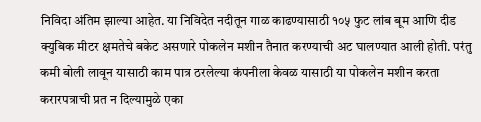निविदा अंतिम झाल्या आहेत. या निविदेत नदीतून गाळ काढण्यासाठी १०५ फुट लांब बूम आणि दीड क्युबिक मीटर क्षमतेचे बकेट असणारे पोकलेन मशीन तैनात करण्याची अट घालण्यात आली होती. परंतु कमी बोली लावून यासाठी काम पात्र ठरलेल्या कंपनीला केवळ यासाठी या पोकलेन मशीन करता करारपत्राची प्रत न दिल्यामुळे एका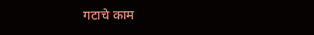गटाचे काम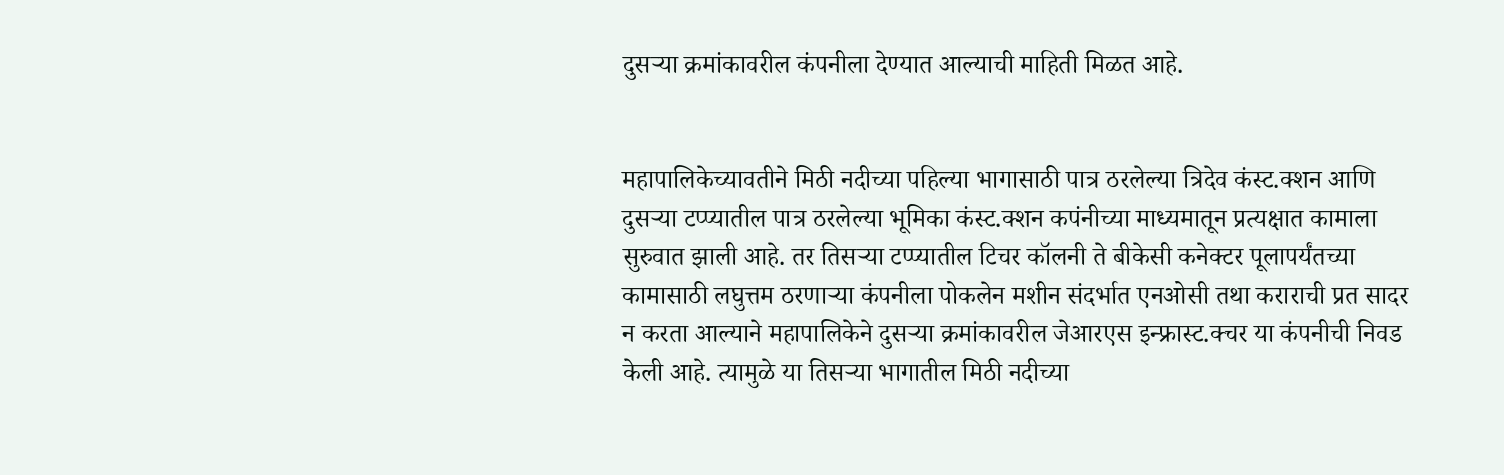दुसऱ्या क्रमांकावरील कंपनीला देण्यात आल्याची माहिती मिळत आहे.


महापालिकेच्यावतीने मिठी नदीच्या पहिल्या भागासाठी पात्र ठरलेल्या त्रिदेव कंस्ट.क्शन आणि दुसऱ्या टप्प्यातील पात्र ठरलेल्या भूमिका कंस्ट.क्शन कपंनीच्या माध्यमातून प्रत्यक्षात कामाला सुरुवात झाली आहे. तर तिसऱ्या टप्प्यातील टिचर कॉलनी ते बीकेसी कनेक्टर पूलापर्यंतच्या कामासाठी लघुत्तम ठरणाऱ्या कंपनीला पोकलेन मशीन संदर्भात एनओसी तथा कराराची प्रत सादर न करता आल्याने महापालिकेने दुसऱ्या क्रमांकावरील जेआरएस इन्फ्रास्ट.क्चर या कंपनीची निवड केली आहे. त्यामुळे या तिसऱ्या भागातील मिठी नदीच्या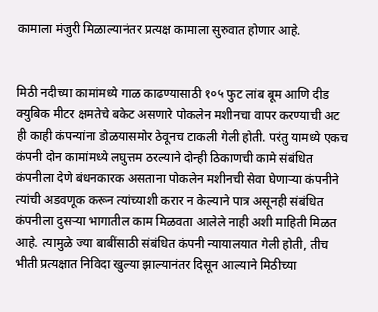कामाला मंजुरी मिळाल्यानंतर प्रत्यक्ष कामाला सुरुवात होणार आहे.


मिठी नदीच्या कामांमध्ये गाळ काढण्यासाठी १०५ फुट लांब बूम आणि दीड क्युबिक मीटर क्षमतेचे बकेट असणारे पोकलेन मशीनचा वापर करण्याची अट ही काही कंपन्यांना डोळयासमोर ठेवूनच टाकली गेली होती. परंतु यामध्ये एकच कंपनी दोन कामांमध्ये लघुत्तम ठरल्याने दोन्ही ठिकाणची कामे संबंधित कंपनीला देणे बंधनकारक असताना पोकलेन मशीनची सेवा घेणाऱ्या कंपनीने त्यांची अडवणूक करून त्यांच्याशी करार न केल्याने पात्र असूनही संबंधित कंपनीला दुसऱ्या भागातील काम मिळवता आलेले नाही अशी माहिती मिळत आहे. त्यामुळे ज्या बाबींसाठी संबंधित कंपनी न्यायालयात गेली होती, तीच भीती प्रत्यक्षात निविदा खुल्या झाल्यानंतर दिसून आल्याने मिठीच्या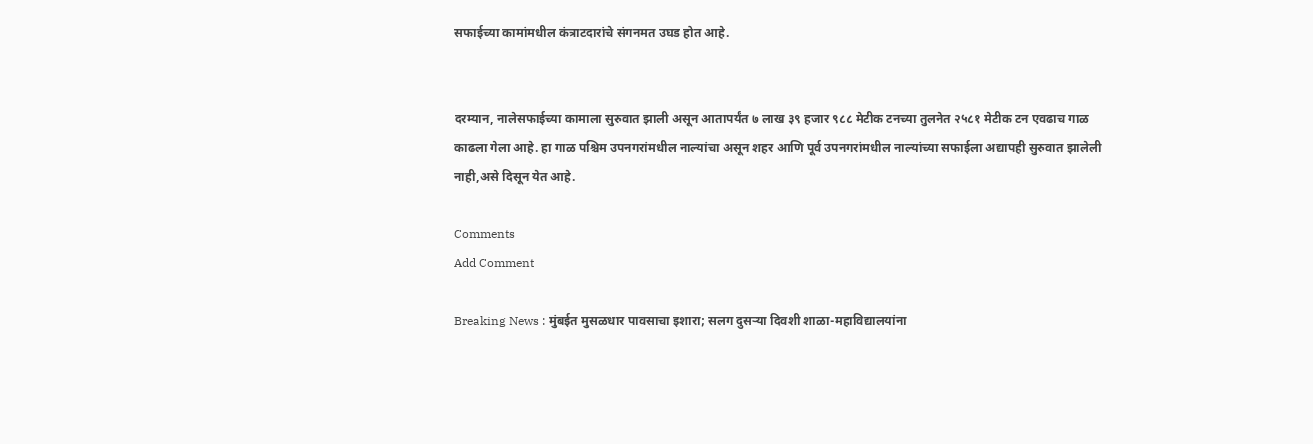सफाईच्या कामांमधील कंत्राटदारांचे संगनमत उघड होत आहे.


दरम्यान, नालेसफाईच्या कामाला सुरुवात झाली असून आतापर्यंत ७ लाख ३९ हजार ९८८ मेटीक टनच्या तुलनेत २५८१ मेटीक टन एवढाच गाळ काढला गेला आहे. हा गाळ पश्चिम उपनगरांमधील नाल्यांचा असून शहर आणि पूर्व उपनगरांमधील नाल्यांच्या सफाईला अद्यापही सुरुवात झालेली नाही,असे दिसून येत आहे.

Comments
Add Comment

Breaking News : मुंबईत मुसळधार पावसाचा इशारा; सलग दुसऱ्या दिवशी शाळा-महाविद्यालयांना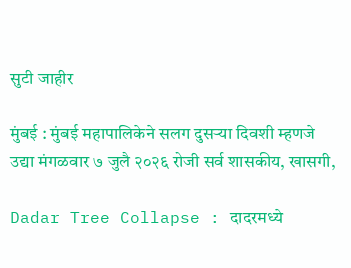सुटी जाहीर

मुंबई : मुंबई महापालिकेने सलग दुसऱ्या दिवशी म्हणजे उद्या मंगळवार ७ जुलै २०२६ रोजी सर्व शासकीय, खासगी,

Dadar Tree Collapse : दादरमध्ये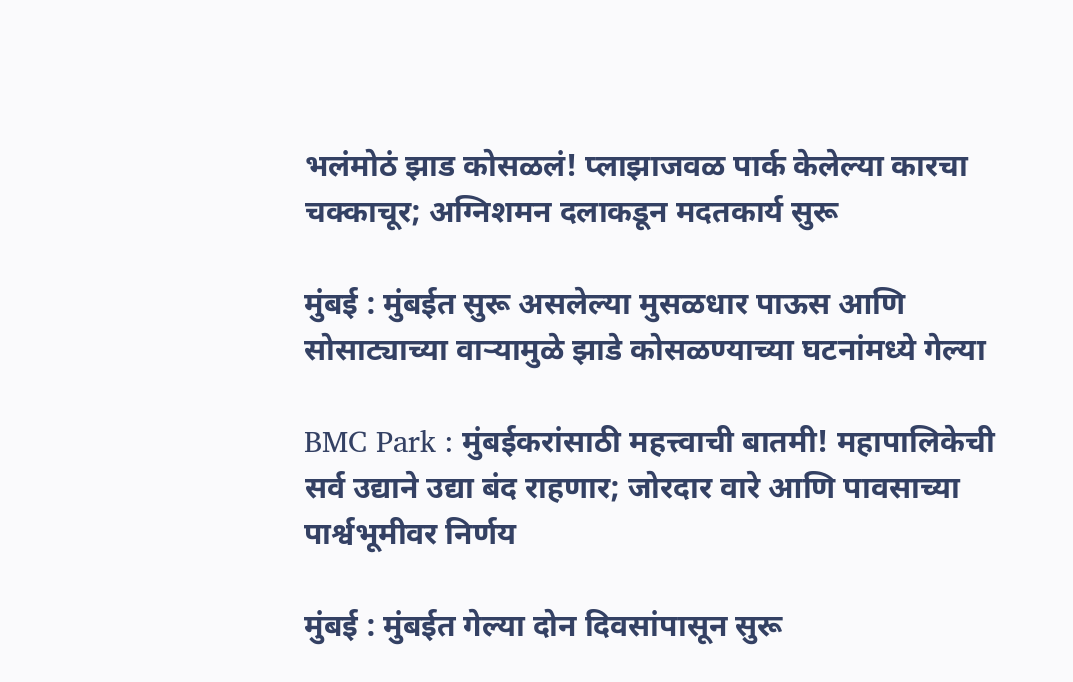भलंमोठं झाड कोसळलं! प्लाझाजवळ पार्क केलेल्या कारचा चक्काचूर; अग्निशमन दलाकडून मदतकार्य सुरू

मुंबई : मुंबईत सुरू असलेल्या मुसळधार पाऊस आणि सोसाट्याच्या वाऱ्यामुळे झाडे कोसळण्याच्या घटनांमध्ये गेल्या

BMC Park : मुंबईकरांसाठी महत्त्वाची बातमी! महापालिकेची सर्व उद्याने उद्या बंद राहणार; जोरदार वारे आणि पावसाच्या पार्श्वभूमीवर निर्णय

मुंबई : मुंबईत गेल्या दोन दिवसांपासून सुरू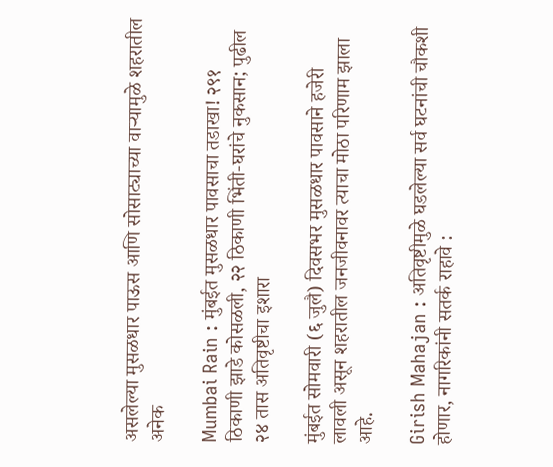असलेल्या मुसळधार पाऊस आणि सोसाट्याच्या वाऱ्यामुळे शहरातील अनेक

Mumbai Rain : मुंबईत मुसळधार पावसाचा तडाखा! २९१ ठिकाणी झाडे कोसळली, २२ ठिकाणी भिंती-घरांचे नुकसान; पुढील २४ तास अतिवृष्टीचा इशारा

मुंबईत सोमवारी (६ जुलै) दिवसभर मुसळधार पावसाने हजेरी लावली असून शहरातील जनजीवनावर त्याचा मोठा परिणाम झाला आहे.

Girish Mahajan : अतिवृष्टीमुळे घडलेल्या सर्व घटनांची चौकशी होणार, नागरिकांनी सतर्क राहावे :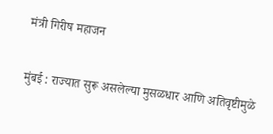मंत्री गिरीष महाजन

मुंबई : राज्यात सुरू असलेल्या मुसळधार आणि अतिवृष्टीमुळे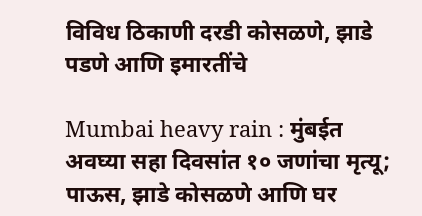विविध ठिकाणी दरडी कोसळणे, झाडे पडणे आणि इमारतींचे

Mumbai heavy rain : मुंबईत अवघ्या सहा दिवसांत १० जणांचा मृत्यू; पाऊस, झाडे कोसळणे आणि घर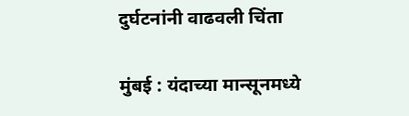दुर्घटनांनी वाढवली चिंता

मुंबई : यंदाच्या मान्सूनमध्ये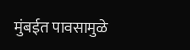मुंबईत पावसामुळे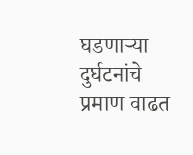घडणाऱ्या दुर्घटनांचे प्रमाण वाढत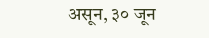असून, ३० जून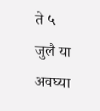ते ५ जुलै या अवघ्या